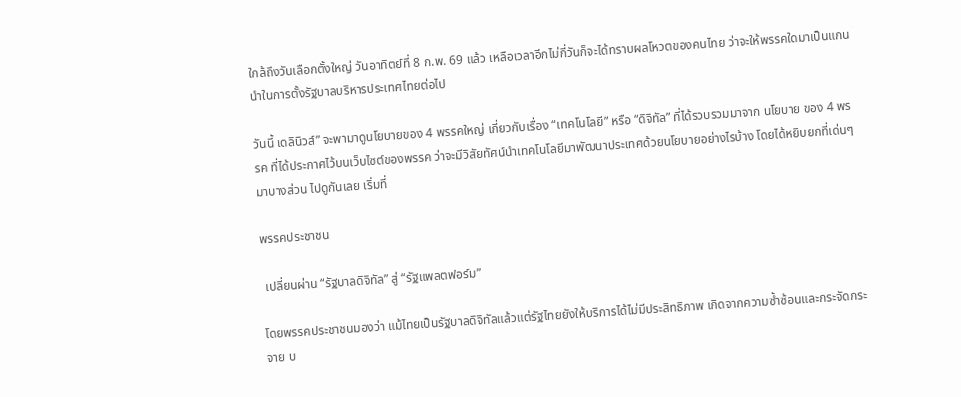ใกล้ถึงวันเลือกตั้งใหญ่ วันอาทิตย์ที่ 8 ก.พ. 69 แล้ว เหลือเวลาอีกไม่กี่วันก็จะได้ทราบผลโหวตของคนไทย ว่าจะให้พรรคใดมาเป็นแกนนำในการตั้งรัฐบาลบริหารประเทศไทยต่อไป

วันนี้ เดลินิวส์” จะพามาดูนโยบายของ 4 พรรคใหญ่ เกี่ยวกับเรื่อง “เทคโนโลยี” หรือ “ดิจิทัล” ที่ได้รวบรวมมาจาก นโยบาย ของ 4 พรรค ที่ได้ประกาศไว้บนเว็บไซต์ของพรรค ว่าจะมีวิสัยทัศน์นำเทคโนโลยีมาพัฒนาประเทศด้วยนโยบายอย่างไรบ้าง โดยได้หยิบยกที่เด่นๆ มาบางส่วน ไปดูกันเลย เริ่มที่

พรรคประชาชน

 เปลี่ยนผ่าน “รัฐบาลดิจิทัล” สู่ “รัฐแพลตฟอร์ม”

โดยพรรคประชาชนมองว่า แม้ไทยเป็นรัฐบาลดิจิทัลแล้วแต่รัฐไทยยังให้บริการได้ไม่มีประสิทธิภาพ เกิดจากความซ้ำซ้อนและกระจัดกระจาย บ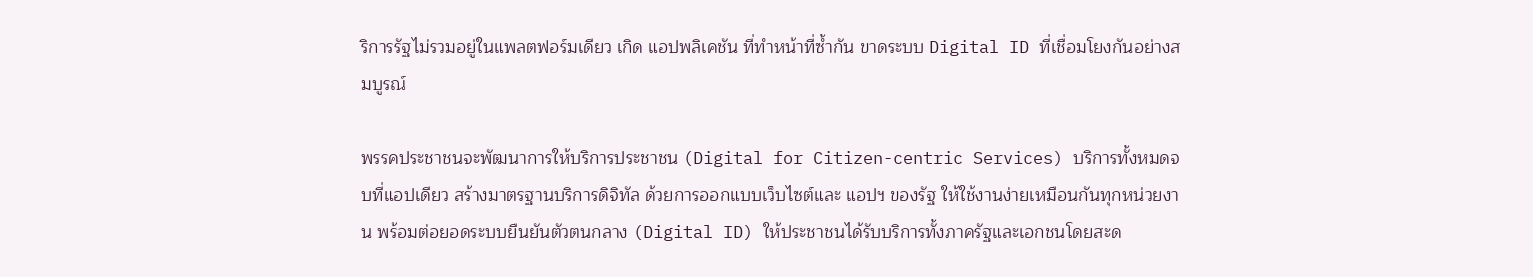ริการรัฐไม่รวมอยู่ในแพลตฟอร์มเดียว เกิด แอปพลิเคชัน ที่ทำหน้าที่ซ้ำกัน ขาดระบบ Digital ID ที่เชื่อมโยงกันอย่างสมบูรณ์

พรรคประชาชนจะพัฒนาการให้บริการประชาชน (Digital for Citizen-centric Services) บริการทั้งหมดจบที่แอปเดียว สร้างมาตรฐานบริการดิจิทัล ด้วยการออกแบบเว็บไซต์และ แอปฯ ของรัฐ ให้ใช้งานง่ายเหมือนกันทุกหน่วยงาน พร้อมต่อยอดระบบยืนยันตัวตนกลาง (Digital ID) ให้ประชาชนได้รับบริการทั้งภาครัฐและเอกชนโดยสะด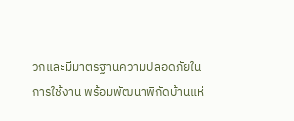วกและมีมาตรฐานความปลอดภัยในการใช้งาน พร้อมพัฒนาพิกัดบ้านแห่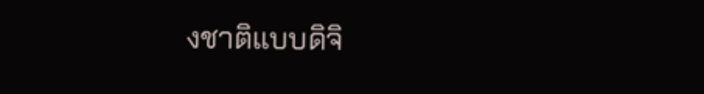งชาติแบบดิจิ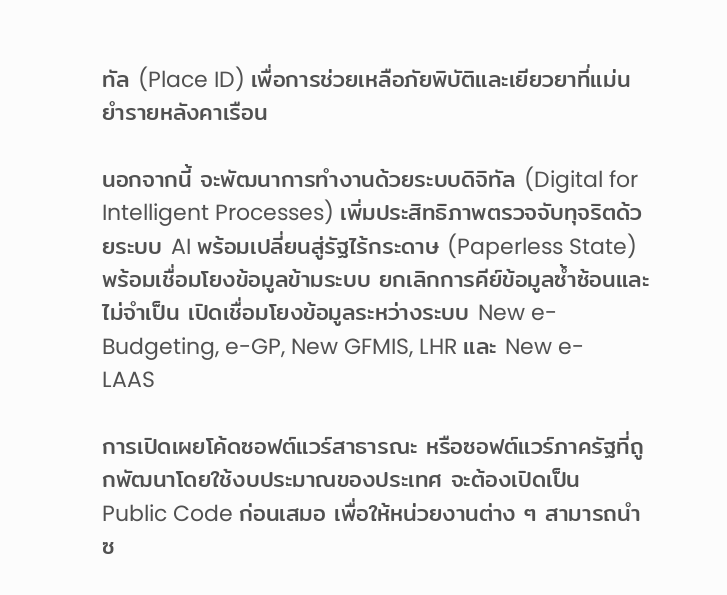ทัล (Place ID) เพื่อการช่วยเหลือภัยพิบัติและเยียวยาที่แม่นยำรายหลังคาเรือน

นอกจากนี้ จะพัฒนาการทำงานด้วยระบบดิจิทัล (Digital for Intelligent Processes) เพิ่มประสิทธิภาพตรวจจับทุจริตด้วยระบบ AI พร้อมเปลี่ยนสู่รัฐไร้กระดาษ (Paperless State) พร้อมเชื่อมโยงข้อมูลข้ามระบบ ยกเลิกการคีย์ข้อมูลซ้ำซ้อนและไม่จำเป็น เปิดเชื่อมโยงข้อมูลระหว่างระบบ New e-Budgeting, e-GP, New GFMIS, LHR และ New e-LAAS

การเปิดเผยโค้ดซอฟต์แวร์สาธารณะ หรือซอฟต์แวร์ภาครัฐที่ถูกพัฒนาโดยใช้งบประมาณของประเทศ จะต้องเปิดเป็น Public Code ก่อนเสมอ เพื่อให้หน่วยงานต่าง ๆ สามารถนำซ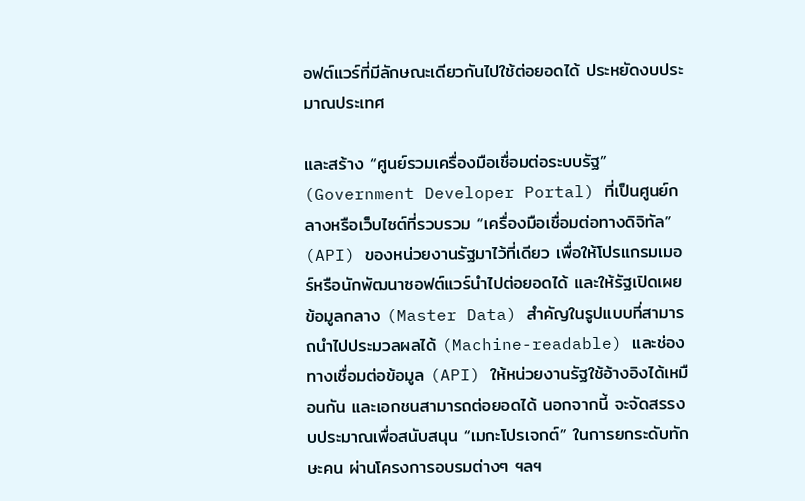อฟต์แวร์ที่มีลักษณะเดียวกันไปใช้ต่อยอดได้ ประหยัดงบประมาณประเทศ

และสร้าง “ศูนย์รวมเครื่องมือเชื่อมต่อระบบรัฐ” (Government Developer Portal) ที่เป็นศูนย์กลางหรือเว็บไซต์ที่รวบรวม “เครื่องมือเชื่อมต่อทางดิจิทัล” (API) ของหน่วยงานรัฐมาไว้ที่เดียว เพื่อให้โปรแกรมเมอร์หรือนักพัฒนาซอฟต์แวร์นำไปต่อยอดได้ และให้รัฐเปิดเผยข้อมูลกลาง (Master Data) สำคัญในรูปแบบที่สามารถนำไปประมวลผลได้ (Machine-readable) และช่องทางเชื่อมต่อข้อมูล (API) ให้หน่วยงานรัฐใช้อ้างอิงได้เหมือนกัน และเอกชนสามารถต่อยอดได้ นอกจากนี้ จะจัดสรรงบประมาณเพื่อสนับสนุน “เมกะโปรเจกต์” ในการยกระดับทักษะคน ผ่านโครงการอบรมต่างๆ ฯลฯ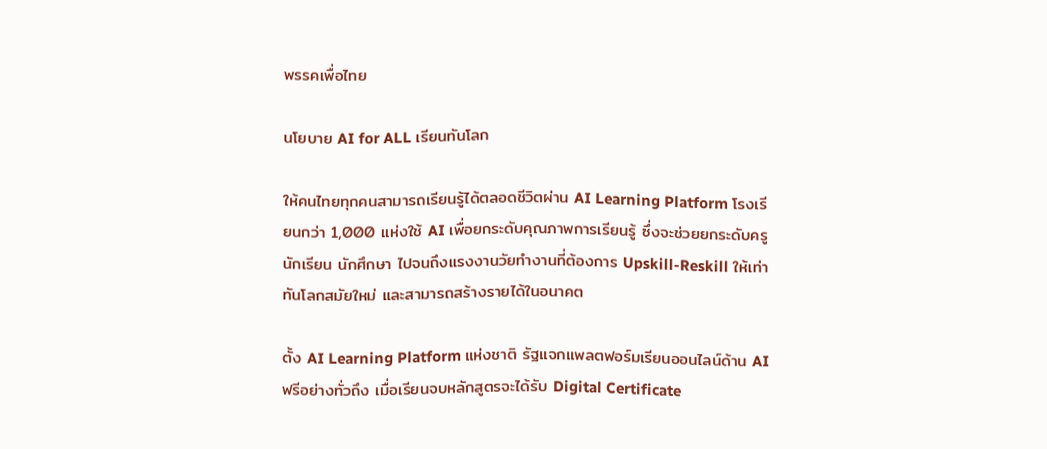พรรคเพื่อไทย

นโยบาย AI for ALL เรียนทันโลก

ให้คนไทยทุกคนสามารถเรียนรู้ได้ตลอดชีวิตผ่าน AI Learning Platform โรงเรียนกว่า 1,000 แห่งใช้ AI เพื่อยกระดับคุณภาพการเรียนรู้ ซึ่งจะช่วยยกระดับครู นักเรียน นักศึกษา ไปจนถึงแรงงานวัยทำงานที่ต้องการ Upskill-Reskill ให้เท่าทันโลกสมัยใหม่ และสามารถสร้างรายได้ในอนาคต

ตั้ง AI Learning Platform แห่งชาติ รัฐแจกแพลตฟอร์มเรียนออนไลน์ด้าน AI ฟรีอย่างทั่วถึง เมื่อเรียนจบหลักสูตรจะได้รับ Digital Certificate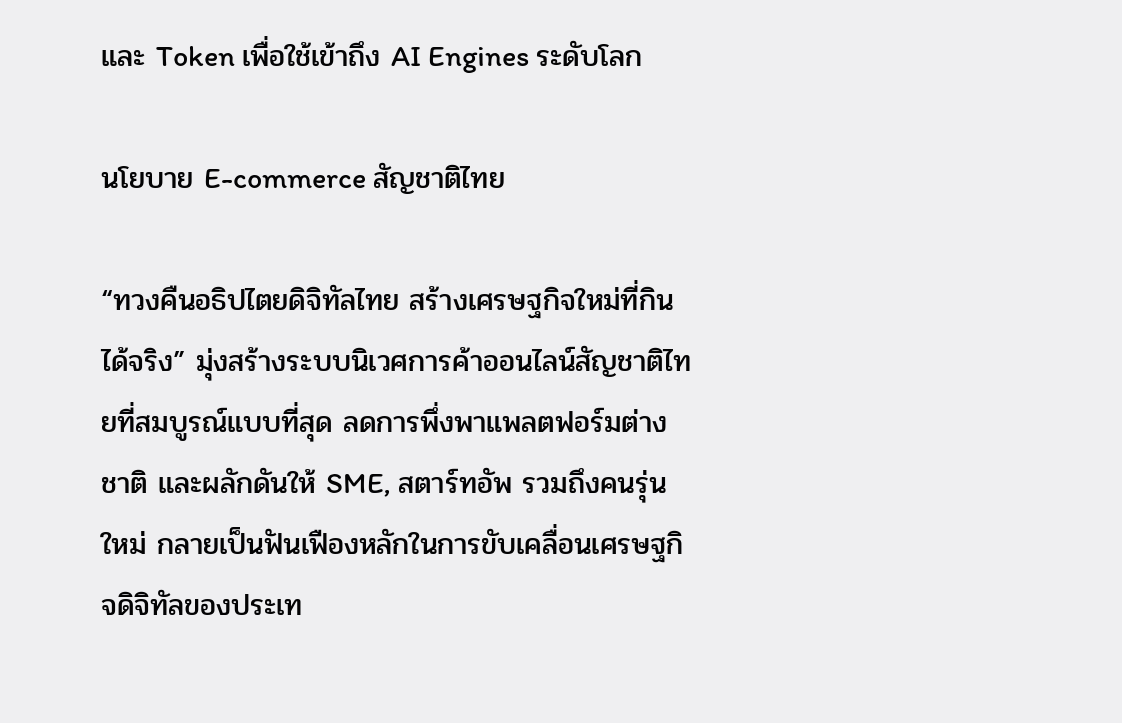และ Token เพื่อใช้เข้าถึง AI Engines ระดับโลก

นโยบาย E-commerce สัญชาติไทย

“ทวงคืนอธิปไตยดิจิทัลไทย สร้างเศรษฐกิจใหม่ที่กินได้จริง” มุ่งสร้างระบบนิเวศการค้าออนไลน์สัญชาติไทยที่สมบูรณ์แบบที่สุด ลดการพึ่งพาแพลตฟอร์มต่างชาติ และผลักดันให้ SME, สตาร์ทอัพ รวมถึงคนรุ่นใหม่ กลายเป็นฟันเฟืองหลักในการขับเคลื่อนเศรษฐกิจดิจิทัลของประเท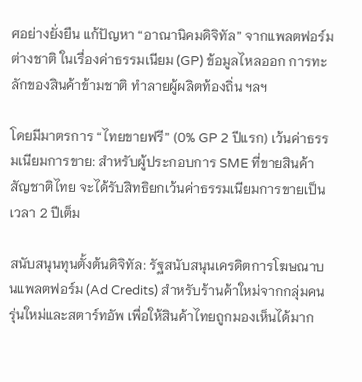ศอย่างยั่งยืน แก้ปัญหา “อาณานิคมดิจิทัล” จากแพลตฟอร์มต่างชาติ ในเรื่องค่าธรรมเนียม (GP) ข้อมูลไหลออก การทะลักของสินค้าข้ามชาติ ทำลายผู้ผลิตท้องถิ่น ฯลฯ

โดยมีมาตรการ “ไทยขายฟรี” (0% GP 2 ปีแรก) เว้นค่าธรรมเนียมการขาย: สำหรับผู้ประกอบการ SME ที่ขายสินค้าสัญชาติไทย จะได้รับสิทธิยกเว้นค่าธรรมเนียมการขายเป็นเวลา 2 ปีเต็ม

สนับสนุนทุนตั้งต้นดิจิทัล: รัฐสนับสนุนเครดิตการโฆษณาบนแพลตฟอร์ม (Ad Credits) สำหรับร้านค้าใหม่จากกลุ่มคนรุ่นใหม่และสตาร์ทอัพ เพื่อให้สินค้าไทยถูกมองเห็นได้มาก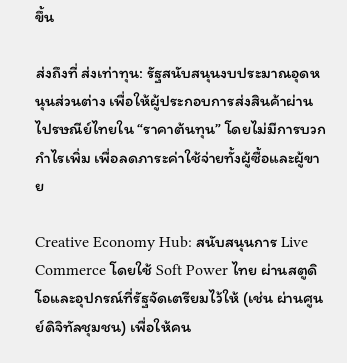ขึ้น

ส่งถึงที่ ส่งเท่าทุน: รัฐสนับสนุนงบประมาณอุดหนุนส่วนต่าง เพื่อให้ผู้ประกอบการส่งสินค้าผ่านไปรษณีย์ไทยใน “ราคาต้นทุน” โดยไม่มีการบวกกำไรเพิ่ม เพื่อลดภาระค่าใช้จ่ายทั้งผู้ซื้อและผู้ขาย

Creative Economy Hub: สนับสนุนการ Live Commerce โดยใช้ Soft Power ไทย ผ่านสตูดิโอและอุปกรณ์ที่รัฐจัดเตรียมไว้ให้ (เช่น ผ่านศูนย์ดิจิทัลชุมชน) เพื่อให้คน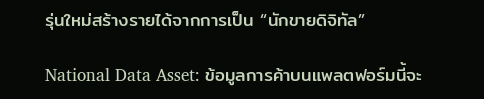รุ่นใหม่สร้างรายได้จากการเป็น “นักขายดิจิทัล”

National Data Asset: ข้อมูลการค้าบนแพลตฟอร์มนี้จะ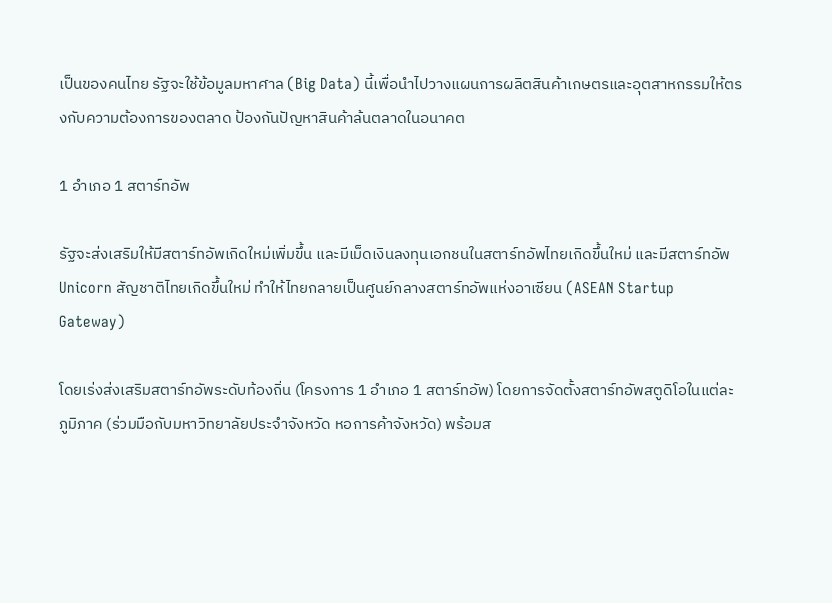เป็นของคนไทย รัฐจะใช้ข้อมูลมหาศาล (Big Data) นี้เพื่อนำไปวางแผนการผลิตสินค้าเกษตรและอุตสาหกรรมให้ตรงกับความต้องการของตลาด ป้องกันปัญหาสินค้าล้นตลาดในอนาคต

1 อำเภอ 1 สตาร์ทอัพ

รัฐจะส่งเสริมให้มีสตาร์ทอัพเกิดใหม่เพิ่มขึ้น และมีเม็ดเงินลงทุนเอกชนในสตาร์ทอัพไทยเกิดขึ้นใหม่ และมีสตาร์ทอัพ Unicorn สัญชาติไทยเกิดขึ้นใหม่ ทำให้ไทยกลายเป็นศูนย์กลางสตาร์ทอัพแห่งอาเซียน (ASEAN Startup Gateway)

โดยเร่งส่งเสริมสตาร์ทอัพระดับท้องถิ่น (โครงการ 1 อำเภอ 1 สตาร์ทอัพ) โดยการจัดตั้งสตาร์ทอัพสตูดิโอในแต่ละภูมิภาค (ร่วมมือกับมหาวิทยาลัยประจำจังหวัด หอการค้าจังหวัด) พร้อมส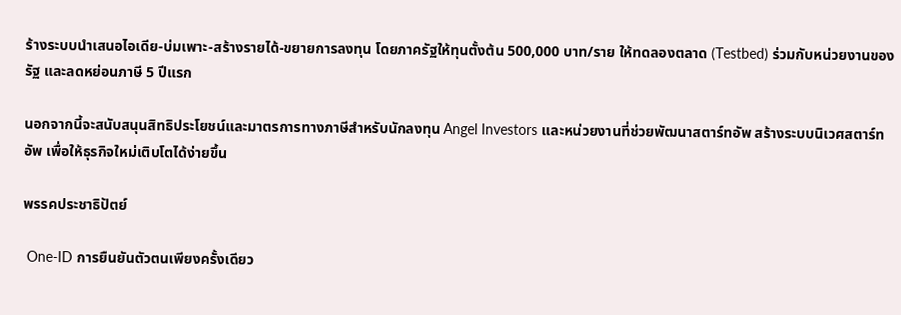ร้างระบบนำเสนอไอเดีย-บ่มเพาะ-สร้างรายได้-ขยายการลงทุน โดยภาครัฐให้ทุนตั้งต้น 500,000 บาท/ราย ให้ทดลองตลาด (Testbed) ร่วมกับหน่วยงานของรัฐ และลดหย่อนภาษี 5 ปีแรก

นอกจากนี้จะสนับสนุนสิทธิประโยชน์และมาตรการทางภาษีสำหรับนักลงทุน Angel Investors และหน่วยงานที่ช่วยพัฒนาสตาร์ทอัพ สร้างระบบนิเวศสตาร์ทอัพ เพื่อให้ธุรกิจใหม่เติบโตได้ง่ายขึ้น

พรรคประชาธิปัตย์

 One-ID การยืนยันตัวตนเพียงครั้งเดียว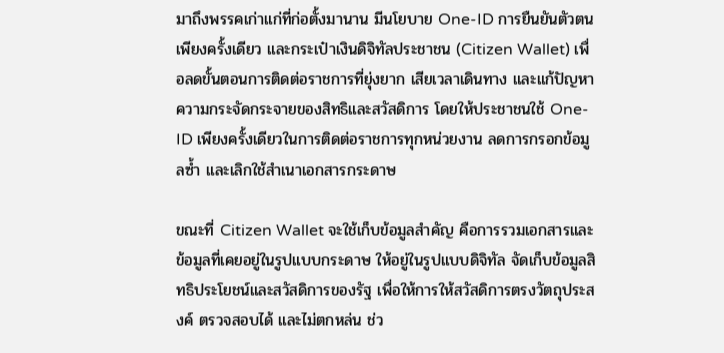มาถึงพรรคเก่าแก่ที่ก่อตั้งมานาน มีนโยบาย One-ID การยืนยันตัวตนเพียงครั้งเดียว และกระเป๋าเงินดิจิทัลประชาชน (Citizen Wallet) เพื่อลดขั้นตอนการติดต่อราชการที่ยุ่งยาก เสียเวลาเดินทาง และแก้ปัญหาความกระจัดกระจายของสิทธิและสวัสดิการ โดยให้ประชาชนใช้ One-ID เพียงครั้งเดียวในการติดต่อราชการทุกหน่วยงาน ลดการกรอกข้อมูลซ้ำ และเลิกใช้สำเนาเอกสารกระดาษ

ขณะที่ Citizen Wallet จะใช้เก็บข้อมูลสำคัญ คือการรวมเอกสารและข้อมูลที่เคยอยู่ในรูปแบบกระดาษ ให้อยู่ในรูปแบบดิจิทัล จัดเก็บข้อมูลสิทธิประโยชน์และสวัสดิการของรัฐ เพื่อให้การให้สวัสดิการตรงวัตถุประสงค์ ตรวจสอบได้ และไม่ตกหล่น ช่ว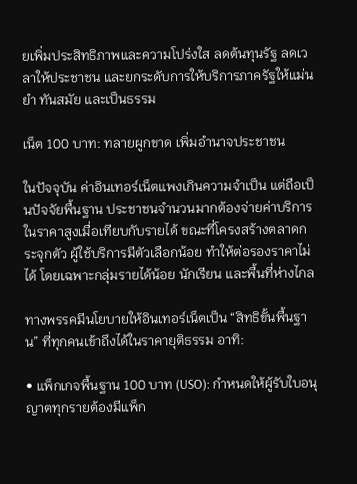ยเพิ่มประสิทธิภาพและความโปร่งใส ลดต้นทุนรัฐ ลดเวลาให้ประชาชน และยกระดับการให้บริการภาครัฐให้แม่นยำ ทันสมัย และเป็นธรรม

เน็ต 100 บาท: ทลายผูกขาด เพิ่มอำนาจประชาชน

ในปัจจุบัน ค่าอินเทอร์เน็ตแพงเกินความจำเป็น แต่ถือเป็นปัจจัยพื้นฐาน ประชาชนจำนวนมากต้องจ่ายค่าบริการในราคาสูงเมื่อเทียบกับรายได้ ขณะที่โครงสร้างตลาดกระจุกตัว ผู้ใช้บริการมีตัวเลือกน้อย ทำให้ต่อรองราคาไม่ได้ โดยเฉพาะกลุ่มรายได้น้อย นักเรียน และพื้นที่ห่างไกล

ทางพรรคมีนโยบายให้อินเทอร์เน็ตเป็น “สิทธิขั้นพื้นฐาน” ที่ทุกคนเข้าถึงได้ในราคายุติธรรม อาทิ:

• แพ็กเกจพื้นฐาน 100 บาท (USO): กำหนดให้ผู้รับใบอนุญาตทุกรายต้องมีแพ็ก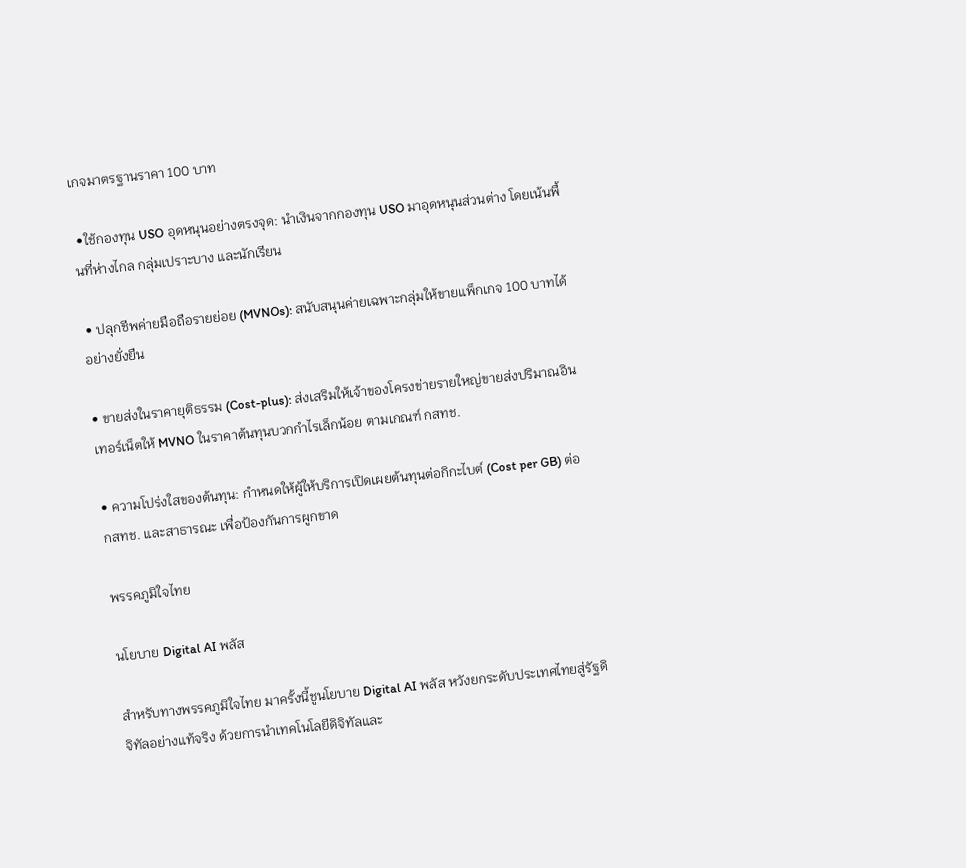เกจมาตรฐานราคา 100 บาท

 •ใช้กองทุน USO อุดหนุนอย่างตรงจุด: นำเงินจากกองทุน USO มาอุดหนุนส่วนต่าง โดยเน้นพื้นที่ห่างไกล กลุ่มเปราะบาง และนักเรียน

 • ปลุกชีพค่ายมือถือรายย่อย (MVNOs): สนับสนุนค่ายเฉพาะกลุ่มให้ขายแพ็กเกจ 100 บาทได้อย่างยั่งยืน

• ขายส่งในราคายุติธรรม (Cost-plus): ส่งเสริมให้เจ้าของโครงข่ายรายใหญ่ขายส่งปริมาณอินเทอร์เน็ตให้ MVNO ในราคาต้นทุนบวกกำไรเล็กน้อย ตามเกณฑ์ กสทช.

• ความโปร่งใสของต้นทุน: กำหนดให้ผู้ให้บริการเปิดเผยต้นทุนต่อกิกะไบต์ (Cost per GB) ต่อ กสทช. และสาธารณะ เพื่อป้องกันการผูกขาด

พรรคภูมิใจไทย

นโยบาย Digital AI พลัส

สำหรับทางพรรคภูมิใจไทย มาครั้งนี้ชูนโยบาย Digital AI พลัส หวังยกระดับประเทศไทยสู่รัฐดิจิทัลอย่างแท้จริง ด้วยการนำเทคโนโลยีดิจิทัลและ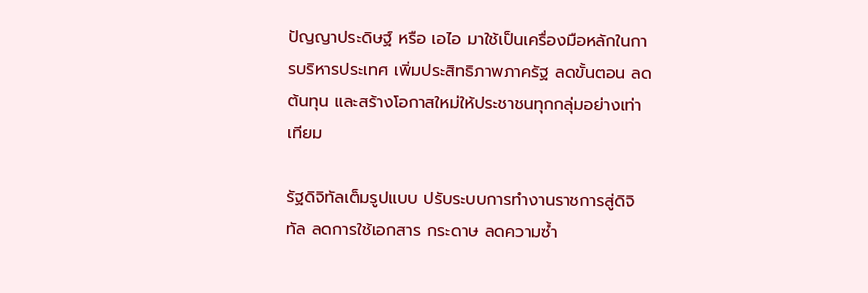ปัญญาประดิษฐ์ หรือ เอไอ มาใช้เป็นเครื่องมือหลักในการบริหารประเทศ เพิ่มประสิทธิภาพภาครัฐ ลดขั้นตอน ลดต้นทุน และสร้างโอกาสใหม่ให้ประชาชนทุกกลุ่มอย่างเท่าเทียม

รัฐดิจิทัลเต็มรูปแบบ ปรับระบบการทำงานราชการสู่ดิจิทัล ลดการใช้เอกสาร กระดาษ ลดความซ้ำ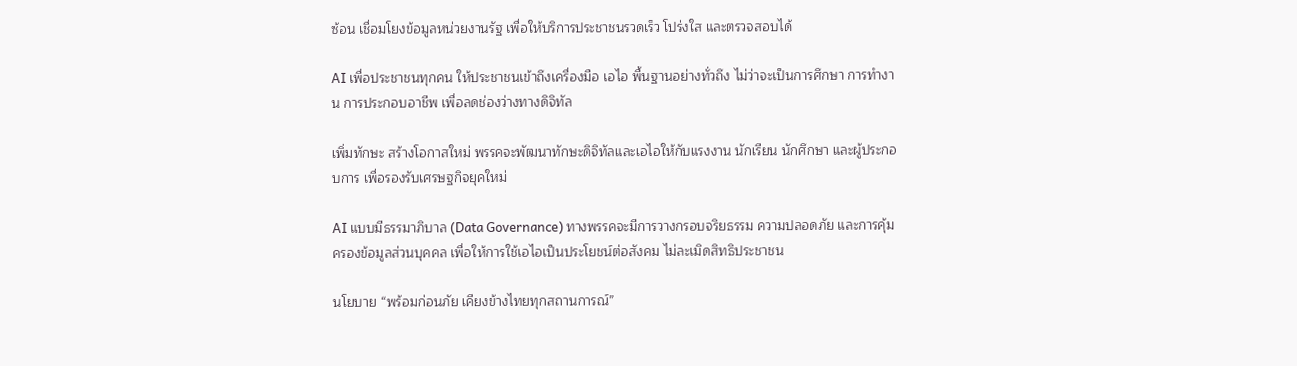ซ้อน เชื่อมโยงข้อมูลหน่วยงานรัฐ เพื่อให้บริการประชาชนรวดเร็ว โปร่งใส และตรวจสอบได้

AI เพื่อประชาชนทุกคน ให้ประชาชนเข้าถึงเครื่องมือ เอไอ พื้นฐานอย่างทั่วถึง ไม่ว่าจะเป็นการศึกษา การทำงาน การประกอบอาชีพ เพื่อลดช่องว่างทางดิจิทัล

เพิ่มทักษะ สร้างโอกาสใหม่ พรรคจะพัฒนาทักษะดิจิทัลและเอไอให้กับแรงงาน นักเรียน นักศึกษา และผู้ประกอบการ เพื่อรองรับเศรษฐกิจยุคใหม่

AI แบบมีธรรมาภิบาล (Data Governance) ทางพรรคจะมีการวางกรอบจริยธรรม ความปลอดภัย และการคุ้มครองข้อมูลส่วนบุคคล เพื่อให้การใช้เอไอเป็นประโยชน์ต่อสังคม ไม่ละเมิดสิทธิประชาชน

นโยบาย “พร้อมก่อนภัย เคียงข้างไทยทุกสถานการณ์”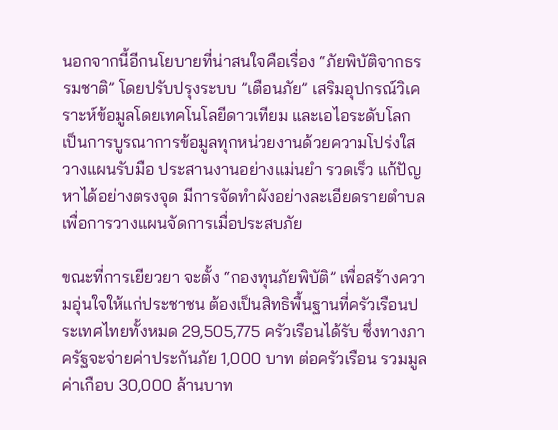นอกจากนี้อีกนโยบายที่น่าสนใจคือเรื่อง “ภัยพิบัติจากธรรมชาติ” โดยปรับปรุงระบบ ”เตือนภัย” เสริมอุปกรณ์วิเคราะห์ข้อมูลโดยเทคโนโลยีดาวเทียม และเอไอระดับโลก เป็นการบูรณาการข้อมูลทุกหน่วยงานด้วยความโปร่งใส วางแผนรับมือ ประสานงานอย่างแม่นยำ รวดเร็ว แก้ปัญหาได้อย่างตรงจุด มีการจัดทำผังอย่างละเอียดรายตำบล เพื่อการวางแผนจัดการเมื่อประสบภัย

ขณะที่การเยียวยา จะตั้ง “กองทุนภัยพิบัติ” เพื่อสร้างความอุ่นใจให้แก่ประชาชน ต้องเป็นสิทธิพื้นฐานที่ครัวเรือนประเทศไทยทั้งหมด 29,505,775 ครัวเรือนได้รับ ซึ่งทางภาครัฐจะจ่ายค่าประกันภัย 1,000 บาท ต่อครัวเรือน รวมมูลค่าเกือบ 30,000 ล้านบาท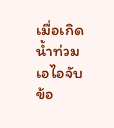เมื่อเกิดน้ำท่วม เอไอจับข้อ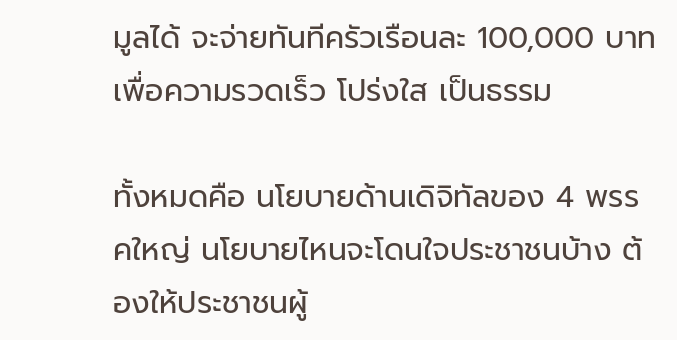มูลได้ จะจ่ายทันทีครัวเรือนละ 100,000 บาท เพื่อความรวดเร็ว โปร่งใส เป็นธรรม

ทั้งหมดคือ นโยบายด้านเดิจิทัลของ 4 พรรคใหญ่ นโยบายไหนจะโดนใจประชาชนบ้าง ต้องให้ประชาชนผู้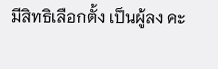มีสิทธิเลือกตั้ง เป็นผู้ลง คะ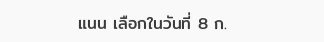แนน เลือกในวันที่ 8 ก.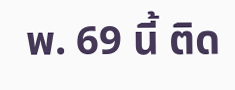พ. 69 นี้ ติด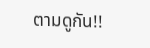ตามดูกัน!!